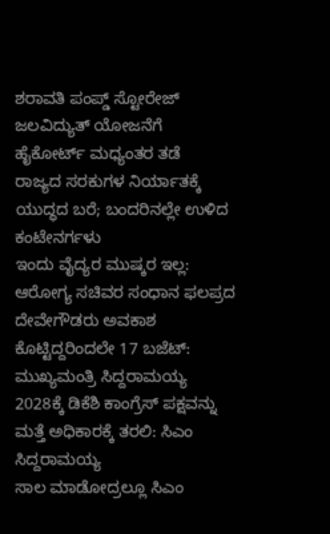ಶರಾವತಿ ಪಂಪ್ಡ್ ಸ್ಟೋರೇಜ್ ಜಲವಿದ್ಯುತ್ ಯೋಜನೆಗೆ ಹೈಕೋರ್ಟ್ ಮಧ್ಯಂತರ ತಡೆ
ರಾಜ್ಯದ ಸರಕುಗಳ ನಿರ್ಯಾತಕ್ಕೆ ಯುದ್ಧದ ಬರೆ; ಬಂದರಿನಲ್ಲೇ ಉಳಿದ ಕಂಟೇನರ್ಗಳು
ಇಂದು ವೈದ್ಯರ ಮುಷ್ಕರ ಇಲ್ಲ: ಆರೋಗ್ಯ ಸಚಿವರ ಸಂಧಾನ ಫಲಪ್ರದ
ದೇವೇಗೌಡರು ಅವಕಾಶ ಕೊಟ್ಟಿದ್ದರಿಂದಲೇ 17 ಬಜೆಟ್: ಮುಖ್ಯಮಂತ್ರಿ ಸಿದ್ದರಾಮಯ್ಯ
2028ಕ್ಕೆ ಡಿಕೆಶಿ ಕಾಂಗ್ರೆಸ್ ಪಕ್ಷವನ್ನು ಮತ್ತೆ ಅಧಿಕಾರಕ್ಕೆ ತರಲಿ: ಸಿಎಂ ಸಿದ್ದರಾಮಯ್ಯ
ಸಾಲ ಮಾಡೋದ್ರಲ್ಲೂ ಸಿಎಂ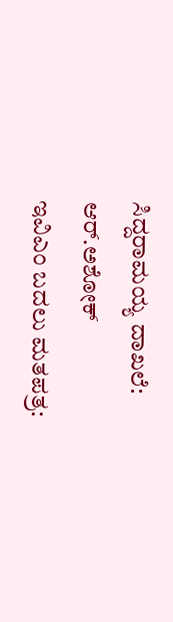ಸಿದ್ದರಾಮಯ್ಯ ದಾಖಲೆ: ಆರ್.ಅಶೋಕ್
ಇವಿಎಂ ಬದಲು ಮತಪತ್ರ: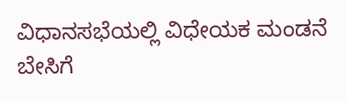ವಿಧಾನಸಭೆಯಲ್ಲಿ ವಿಧೇಯಕ ಮಂಡನೆ
ಬೇಸಿಗೆ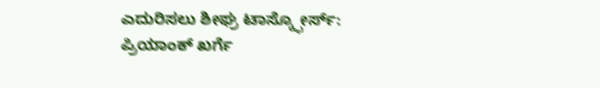ಎದುರಿಸಲು ಶೀಘ್ರ ಟಾಸ್ಕ್ಫೋರ್ಸ್: ಪ್ರಿಯಾಂಕ್ ಖರ್ಗೆ